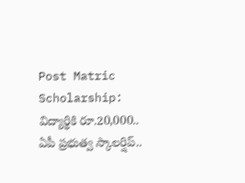Post Matric Scholarship: విద్యార్థికి రూ.20,000.. ఏపీ ప్రభుత్వ స్కాలర్షిప్..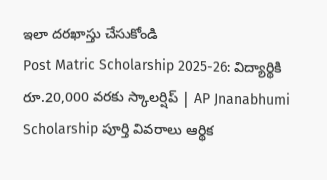ఇలా దరఖాస్తు చేసుకోండి
Post Matric Scholarship 2025-26: విద్యార్థికి రూ.20,000 వరకు స్కాలర్షిప్ | AP Jnanabhumi Scholarship పూర్తి వివరాలు ఆర్థిక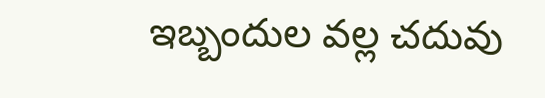ఇబ్బందుల వల్ల చదువు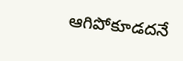ఆగిపోకూడదనే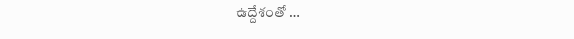ఉద్దేశంతో …